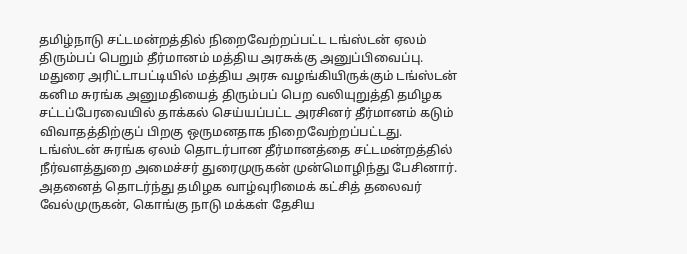தமிழ்நாடு சட்டமன்றத்தில் நிறைவேற்றப்பட்ட டங்ஸ்டன் ஏலம் திரும்பப் பெறும் தீர்மானம் மத்திய அரசுக்கு அனுப்பிவைப்பு.
மதுரை அரிட்டாபட்டியில் மத்திய அரசு வழங்கியிருக்கும் டங்ஸ்டன் கனிம சுரங்க அனுமதியைத் திரும்பப் பெற வலியுறுத்தி தமிழக சட்டப்பேரவையில் தாக்கல் செய்யப்பட்ட அரசினர் தீர்மானம் கடும் விவாதத்திற்குப் பிறகு ஒருமனதாக நிறைவேற்றப்பட்டது.
டங்ஸ்டன் சுரங்க ஏலம் தொடர்பான தீர்மானத்தை சட்டமன்றத்தில் நீர்வளத்துறை அமைச்சர் துரைமுருகன் முன்மொழிந்து பேசினார். அதனைத் தொடர்ந்து தமிழக வாழ்வுரிமைக் கட்சித் தலைவர் வேல்முருகன், கொங்கு நாடு மக்கள் தேசிய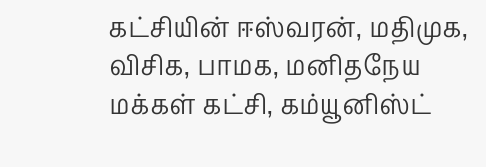கட்சியின் ஈஸ்வரன், மதிமுக, விசிக, பாமக, மனிதநேய மக்கள் கட்சி, கம்யூனிஸ்ட்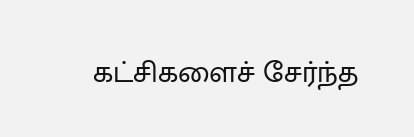கட்சிகளைச் சேர்ந்த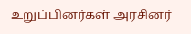உறுப்பினர்கள் அரசினர்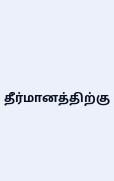தீர்மானத்திற்கு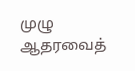முழு ஆதரவைத்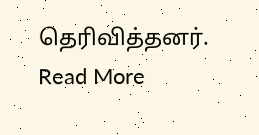தெரிவித்தனர்.
Read More